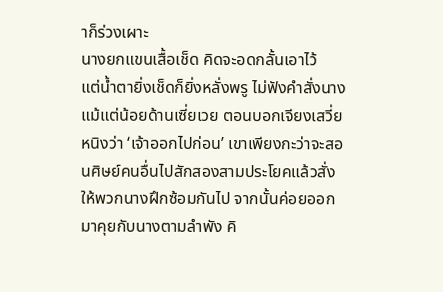าก็ร่วงเผาะ
นางยกแขนเสื้อเช็ด คิดจะอดกลั้นเอาไว้
แต่น้ำตายิ่งเช็ดก็ยิ่งหลั่งพรู ไม่ฟังคำสั่งนางแม้แต่น้อยด้านเซี่ยเวย ตอนบอกเจียงเสวี่ยหนิงว่า ‘เจ้าออกไปก่อน’ เขาเพียงกะว่าจะสอนศิษย์คนอื่นไปสักสองสามประโยคแล้วสั่งให้พวกนางฝึกซ้อมกันไป จากนั้นค่อยออกมาคุยกับนางตามลำพัง คิ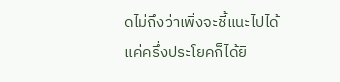ดไม่ถึงว่าเพิ่งจะชี้แนะไปได้แค่ครึ่งประโยคก็ได้ยิ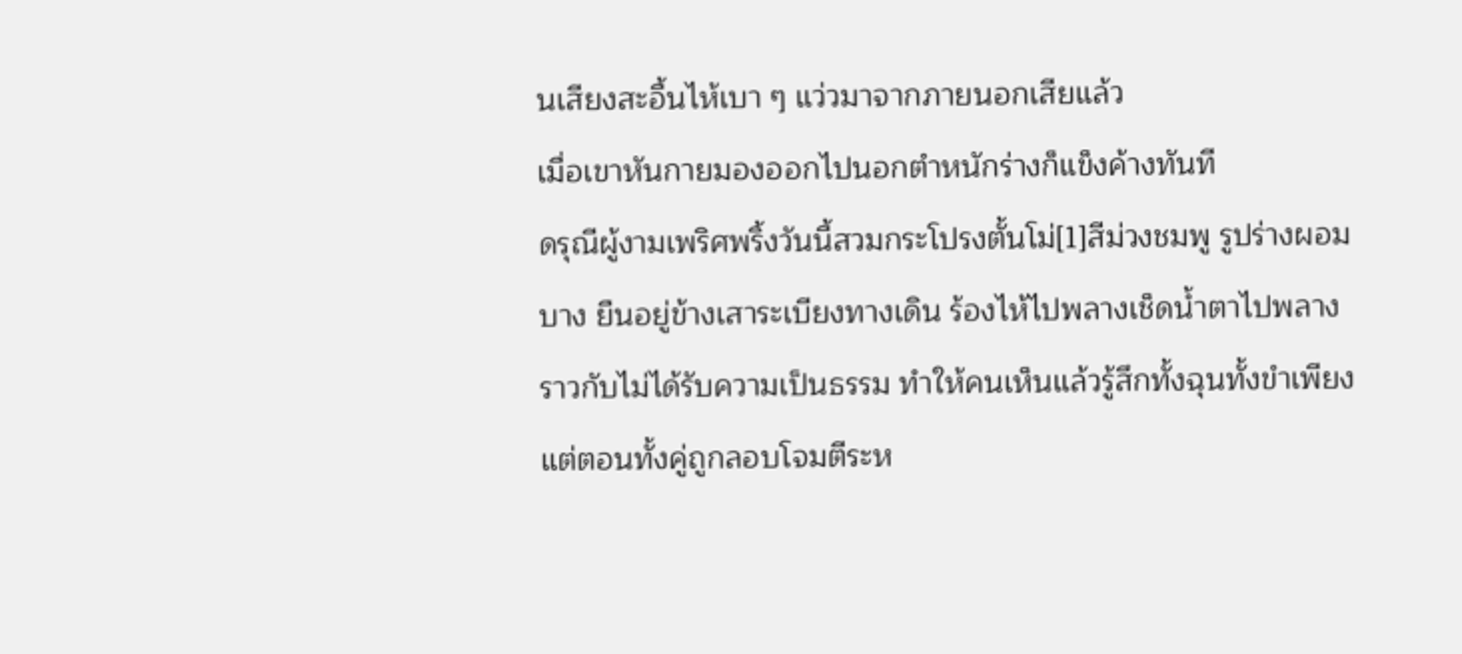นเสียงสะอื้นไห้เบา ๆ แว่วมาจากภายนอกเสียแล้ว
เมื่อเขาหันกายมองออกไปนอกตำหนักร่างก็แข็งค้างทันที
ดรุณีผู้งามเพริศพริ้งวันนี้สวมกระโปรงตั้นโม่[1]สีม่วงชมพู รูปร่างผอมบาง ยืนอยู่ข้างเสาระเบียงทางเดิน ร้องไห้ไปพลางเช็ดน้ำตาไปพลาง ราวกับไม่ได้รับความเป็นธรรม ทำให้คนเห็นแล้วรู้สึกทั้งฉุนทั้งขำเพียงแต่ตอนทั้งคู่ถูกลอบโจมตีระห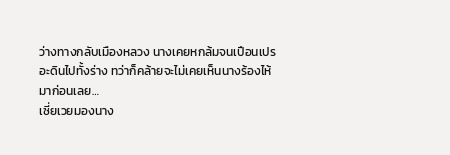ว่างทางกลับเมืองหลวง นางเคยหกล้มจนเปือนเปรอะดินไปทั้งร่าง ทว่าก็คล้ายจะไม่เคยเห็นนางร้องไห้มาก่อนเลย…
เซี่ยเวยมองนาง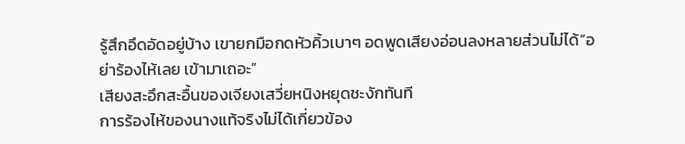รู้สึกอึดอัดอยู่บ้าง เขายกมือกดหัวคิ้วเบาๆ อดพูดเสียงอ่อนลงหลายส่วนไม่ได้“อย่าร้องไห้เลย เข้ามาเถอะ”
เสียงสะอึกสะอื้นของเจียงเสวี่ยหนิงหยุดชะงักทันที
การร้องไห้ของนางแท้จริงไม่ได้เกี่ยวข้อง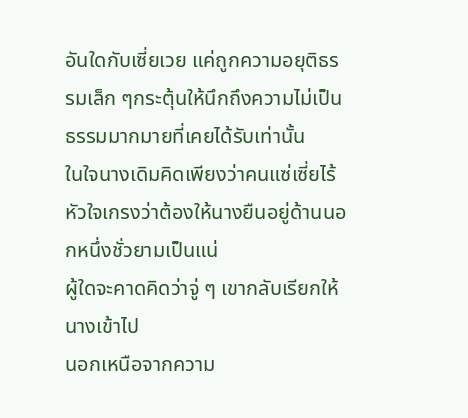อันใดกับเซี่ยเวย แค่ถูกความอยุติธรรมเล็ก ๆกระตุ้นให้นึกถึงความไม่เป็นธรรมมากมายที่เคยได้รับเท่านั้น
ในใจนางเดิมคิดเพียงว่าคนแซ่เซี่ยไร้หัวใจเกรงว่าต้องให้นางยืนอยู่ด้านนอกหนึ่งชั่วยามเป็นแน่
ผู้ใดจะคาดคิดว่าจู่ ๆ เขากลับเรียกให้นางเข้าไป
นอกเหนือจากความ